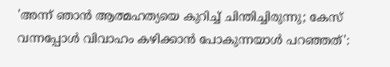'അന്ന് ഞാൻ ആത്മഹത്യയെ കുറിച്ച് ചിന്തിച്ചിരുന്നു; കേസ് വന്നപ്പോൾ വിവാഹം കഴിക്കാൻ പോകുന്നയാൾ പറഞ്ഞത്':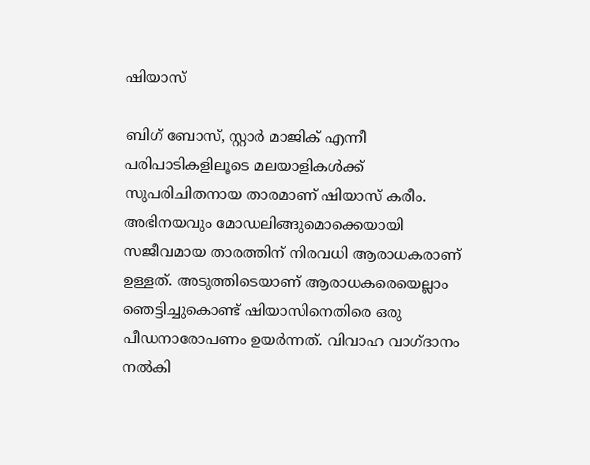ഷിയാസ്

ബിഗ് ബോസ്, സ്റ്റാർ മാജിക് എന്നീ പരിപാടികളിലൂടെ മലയാളികൾക്ക് സുപരിചിതനായ താരമാണ് ഷിയാസ് കരീം. അഭിനയവും മോഡലിങ്ങുമൊക്കെയായി സജീവമായ താരത്തിന് നിരവധി ആരാധകരാണ് ഉള്ളത്. അടുത്തിടെയാണ് ആരാധകരെയെല്ലാം ഞെട്ടിച്ചുകൊണ്ട് ഷിയാസിനെതിരെ ഒരു പീഡനാരോപണം ഉയർന്നത്. വിവാഹ വാഗ്ദാനം നൽകി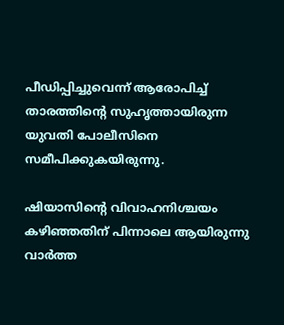പീഡിപ്പിച്ചുവെന്ന് ആരോപിച്ച് താരത്തിന്റെ സുഹൃത്തായിരുന്ന യുവതി പോലീസിനെ സമീപിക്കുകയിരുന്നു.

ഷിയാസിന്റെ വിവാഹനിശ്ചയം കഴിഞ്ഞതിന് പിന്നാലെ ആയിരുന്നു വാർത്ത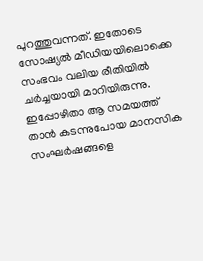പുറത്തുവന്നത്. ഇതോടെ സോഷ്യൽ മീഡിയയിലൊക്കെ സംഭവം വലിയ രീതിയിൽ ചർച്ചയായി മാറിയിരുന്നു. ഇപ്പോഴിതാ ആ സമയത്ത് താൻ കടന്നുപോയ മാനസിക സംഘർഷങ്ങളെ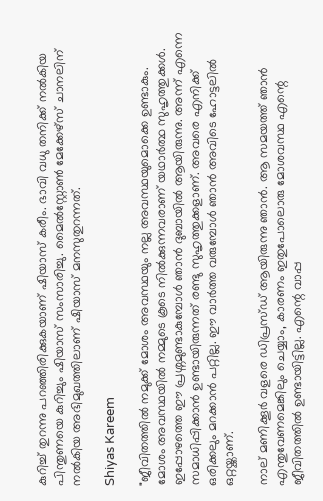കുറിച്ച് തുറന്നു പറഞ്ഞിരിക്കുകയാണ് ഷിയാസ് കരീം. ഭാവി വധു തനിക്ക് നൽകിയ പിന്തുണയെ കുറിച്ചും ഷിയാസ് സംസാരിച്ചു. മൈൽസ്റ്റോൺ മേക്കേഴ്‌സ് ചാനലിന് നൽകിയ അഭിമുഖത്തിലാണ് ഷിയാസ് മനസുതുറന്നത്‌.

Shiyas Kareem

"ജീവിതത്തിൽ നമുക്ക് മോശം അവസ്ഥയും നല്ല അവസ്ഥയുമൊക്കെ ഉണ്ടാകും. മോശം അവസ്ഥയിൽ നമ്മുടെ കൂടെ നിൽക്കുന്നവരാണ് യഥാർത്ഥ സുഹൃത്തുക്കൾ. ഇപ്പോഴത്തെ ഈ പ്രശ്നമുണ്ടാകുമ്പോൾ ഞാൻ ദുബായിൽ ആയിരുന്നു. അന്ന് എന്നെ സമാധിപ്പിക്കാൻ ഉണ്ടായിരുന്നത് രണ്ടു സുഹൃത്തുക്കളാണ്. അവരെ എനിക്ക് ഒരിക്കലും മറക്കാൻ പറ്റില്ല. ഈ വാർത്ത വരുമ്പോൾ ഞാൻ അവിടെ ഹോട്ടലിൽ ഒറ്റയ്ക്കാണ്.

നാല് മണിക്കൂർ വളരെ ഡിപ്രസ്ഡ് ആയിരുന്നു ഞാൻ. ആ സമയത്ത് ഞാൻ എന്തുവേണമെങ്കിലും ചെയ്യാം, കാരണം ഇതുപോലൊരു മോശവസ്ഥ എന്റെ ജീവിതത്തിൽ ഉണ്ടായിട്ടില്ല. എന്റെ വാപ്പ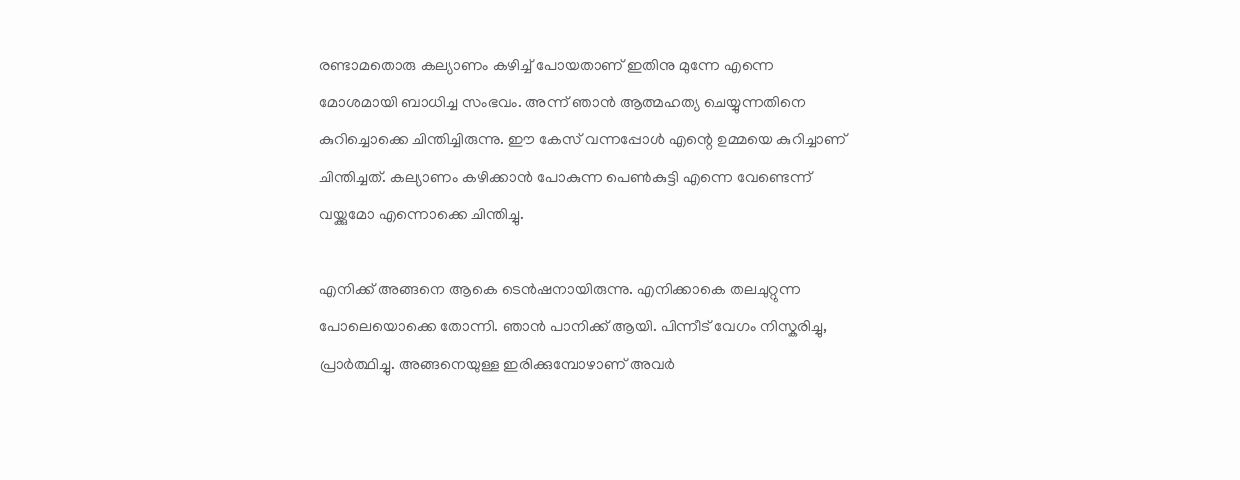രണ്ടാമതൊരു കല്യാണം കഴിച്ച് പോയതാണ് ഇതിനു മുന്നേ എന്നെ മോശമായി ബാധിച്ച സംഭവം. അന്ന് ഞാൻ ആത്മഹത്യ ചെയ്യുന്നതിനെ കുറിച്ചൊക്കെ ചിന്തിച്ചിരുന്നു. ഈ കേസ് വന്നപ്പോൾ എന്റെ ഉമ്മയെ കുറിച്ചാണ് ചിന്തിച്ചത്. കല്യാണം കഴിക്കാൻ പോകുന്ന പെൺകുട്ടി എന്നെ വേണ്ടെന്ന് വയ്ക്കുമോ എന്നൊക്കെ ചിന്തിച്ചു.

എനിക്ക് അങ്ങനെ ആകെ ടെൻഷനായിരുന്നു. എനിക്കാകെ തലചുറ്റുന്ന പോലെയൊക്കെ തോന്നി. ഞാൻ പാനിക്ക് ആയി. പിന്നീട് വേഗം നിസ്കരിച്ചു, പ്രാർത്ഥിച്ചു. അങ്ങനെയുള്ള ഇരിക്കുമ്പോഴാണ് അവർ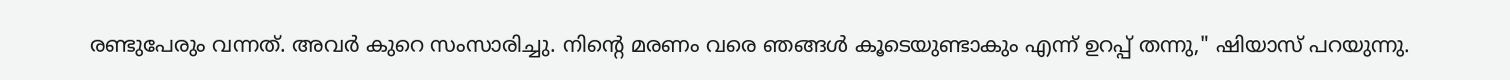രണ്ടുപേരും വന്നത്. അവർ കുറെ സംസാരിച്ചു. നിന്റെ മരണം വരെ ഞങ്ങൾ കൂടെയുണ്ടാകും എന്ന് ഉറപ്പ് തന്നു," ഷിയാസ് പറയുന്നു.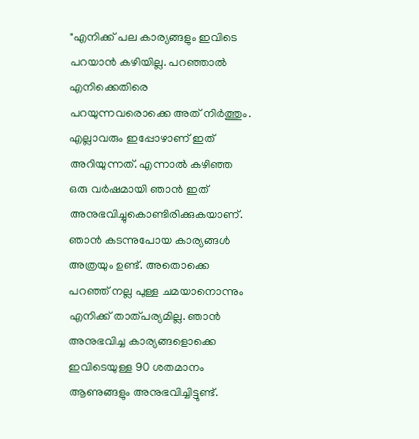"എനിക്ക് പല കാര്യങ്ങളും ഇവിടെ പറയാൻ കഴിയില്ല. പറഞ്ഞാൽ എനിക്കെതിരെ പറയുന്നവരൊക്കെ അത് നിർത്തും. എല്ലാവരും ഇപ്പോഴാണ് ഇത് അറിയുന്നത്. എന്നാൽ കഴിഞ്ഞ ഒരു വർഷമായി ഞാൻ ഇത് അനുഭവിച്ചുകൊണ്ടിരിക്കുകയാണ്. ഞാൻ കടന്നുപോയ കാര്യങ്ങൾ അത്രയും ഉണ്ട്. അതൊക്കെ പറഞ്ഞ് നല്ല പുള്ള ചമയാനൊന്നും എനിക്ക് താത്പര്യമില്ല. ഞാൻ അനുഭവിച്ച കാര്യങ്ങളൊക്കെ ഇവിടെയുള്ള 90 ശതമാനം ആണുങ്ങളും അനുഭവിച്ചിട്ടുണ്ട്.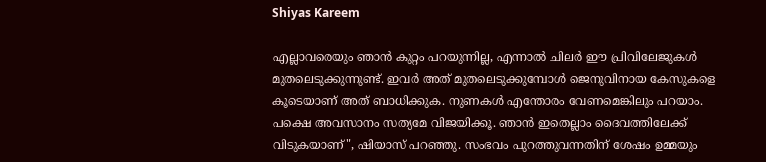Shiyas Kareem

എല്ലാവരെയും ഞാൻ കുറ്റം പറയുന്നില്ല, എന്നാൽ ചിലർ ഈ പ്രിവിലേജുകൾ മുതലെടുക്കുന്നുണ്ട്. ഇവർ അത് മുതലെടുക്കുമ്പോൾ ജെനുവിനായ കേസുകളെ കൂടെയാണ് അത് ബാധിക്കുക. നുണകൾ എന്തോരം വേണമെങ്കിലും പറയാം. പക്ഷെ അവസാനം സത്യമേ വിജയിക്കൂ. ഞാൻ ഇതെല്ലാം ദൈവത്തിലേക്ക് വിടുകയാണ്", ഷിയാസ് പറഞ്ഞു. സംഭവം പുറത്തുവന്നതിന് ശേഷം ഉമ്മയും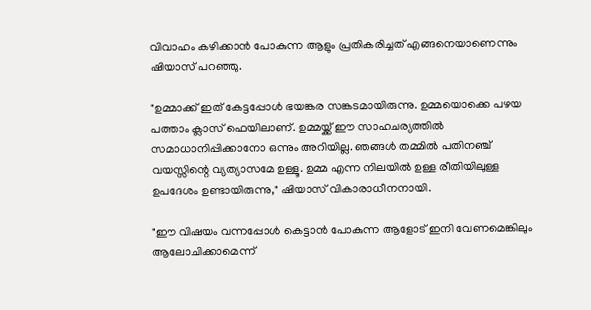വിവാഹം കഴിക്കാൻ പോകുന്ന ആളും പ്രതികരിച്ചത് എങ്ങനെയാണെന്നും ഷിയാസ് പറഞ്ഞു.

"ഉമ്മാക്ക് ഇത് കേട്ടപ്പോൾ ഭയങ്കര സങ്കടമായിരുന്നു. ഉമ്മയൊക്കെ പഴയ പത്താം ക്ലാസ് ഫെയിലാണ്. ഉമ്മയ്ക്ക് ഈ സാഹചര്യത്തിൽ സമാധാനിപ്പിക്കാനോ ഒന്നും അറിയില്ല. ഞങ്ങൾ തമ്മിൽ പതിനഞ്ച് വയസ്സിന്റെ വ്യത്യാസമേ ഉള്ളൂ. ഉമ്മ എന്ന നിലയിൽ ഉള്ള രീതിയിലുള്ള ഉപദേശം ഉണ്ടായിരുന്നു," ഷിയാസ് വികാരാധീനനായി.

"ഈ വിഷയം വന്നപ്പോൾ കെട്ടാൻ പോകുന്ന ആളോട് ഇനി വേണമെങ്കിലും ആലോചിക്കാമെന്ന്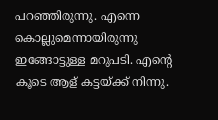പറഞ്ഞിരുന്നു. എന്നെ കൊല്ലുമെന്നായിരുന്നു ഇങ്ങോട്ടുള്ള മറുപടി. എന്റെ കൂടെ ആള് കട്ടയ്ക്ക് നിന്നു.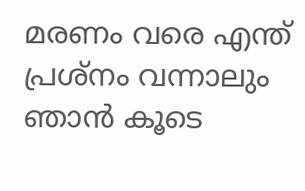മരണം വരെ എന്ത് പ്രശ്നം വന്നാലും ഞാൻ കൂടെ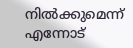നിൽക്കുമെന്ന് എന്നോട്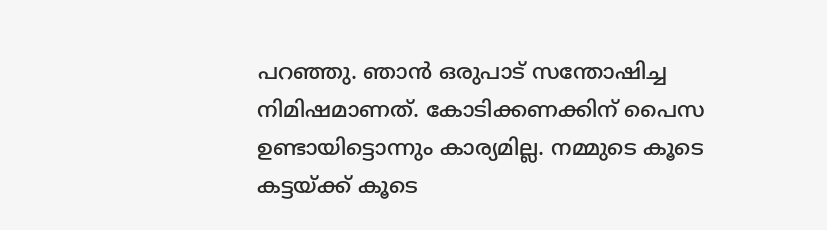പറഞ്ഞു. ഞാൻ ഒരുപാട് സന്തോഷിച്ച നിമിഷമാണത്. കോടിക്കണക്കിന് പൈസ ഉണ്ടായിട്ടൊന്നും കാര്യമില്ല. നമ്മുടെ കൂടെ കട്ടയ്ക്ക് കൂടെ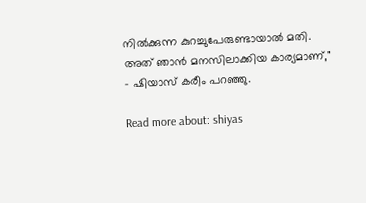നിൽക്കുന്ന കുറച്ചുപേരുണ്ടായാൽ മതി. അത് ഞാൻ മനസിലാക്കിയ കാര്യമാണ്," - ഷിയാസ് കരീം പറഞ്ഞു.

Read more about: shiyas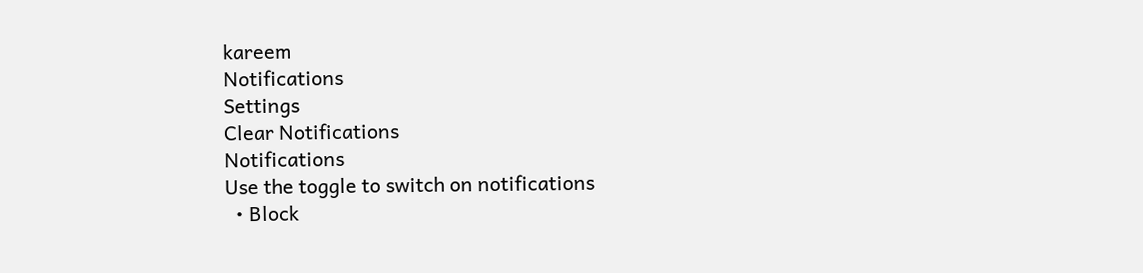kareem
Notifications
Settings
Clear Notifications
Notifications
Use the toggle to switch on notifications
  • Block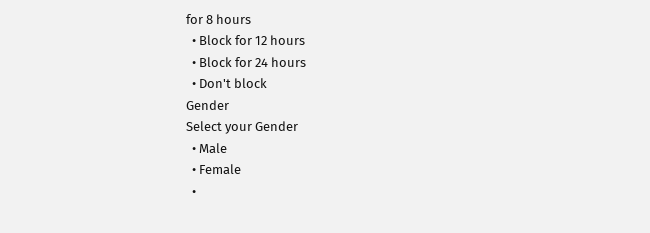for 8 hours
  • Block for 12 hours
  • Block for 24 hours
  • Don't block
Gender
Select your Gender
  • Male
  • Female
  •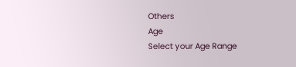Others
Age
Select your Age Range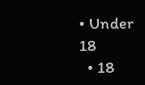• Under 18
  • 18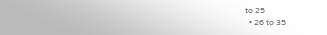to 25
  • 26 to 35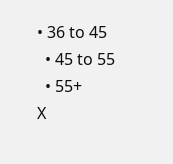• 36 to 45
  • 45 to 55
  • 55+
X